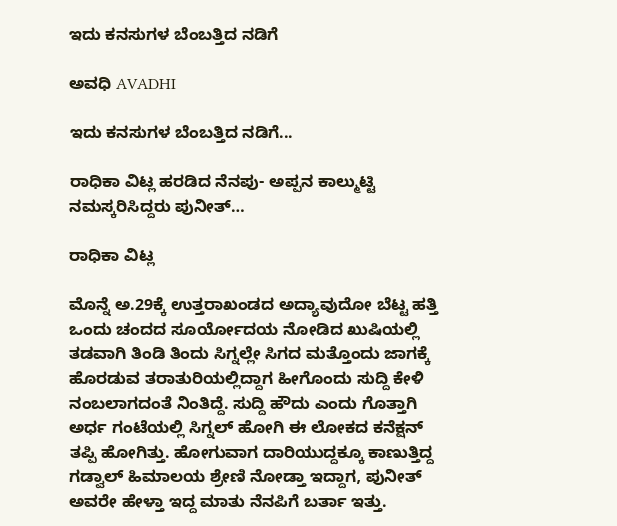ಇದು ಕನಸುಗಳ ಬೆಂಬತ್ತಿದ ನಡಿಗೆ‍

ಅವಧಿ AVADHI

ಇದು ಕನಸುಗಳ ಬೆಂಬತ್ತಿದ ನಡಿಗೆ...

ರಾಧಿಕಾ ವಿಟ್ಲ ಹರಡಿದ ನೆನಪು- ಅಪ್ಪನ ಕಾಲ್ಮುಟ್ಟಿ ನಮಸ್ಕರಿಸಿದ್ದರು ಪುನೀತ್…

ರಾಧಿಕಾ ವಿಟ್ಲ

ಮೊನ್ನೆ ಅ.29ಕ್ಕೆ ಉತ್ತರಾಖಂಡದ ಅದ್ಯಾವುದೋ ಬೆಟ್ಟ ಹತ್ತಿ ಒಂದು ಚಂದದ ಸೂರ್ಯೋದಯ ನೋಡಿದ ಖುಷಿಯಲ್ಲಿ ತಡವಾಗಿ ತಿಂಡಿ ತಿಂದು ಸಿಗ್ನಲ್ಲೇ ಸಿಗದ ಮತ್ತೊಂದು ಜಾಗಕ್ಕೆ ಹೊರಡುವ ತರಾತುರಿಯಲ್ಲಿದ್ದಾಗ ಹೀಗೊಂದು ಸುದ್ದಿ ಕೇಳಿ ನಂಬಲಾಗದಂತೆ ನಿಂತಿದ್ದೆ. ಸುದ್ದಿ ಹೌದು ಎಂದು ಗೊತ್ತಾಗಿ ಅರ್ಧ ಗಂಟೆಯಲ್ಲಿ ಸಿಗ್ನಲ್ ಹೋಗಿ ಈ ಲೋಕದ ಕನೆಕ್ಷನ್ ತಪ್ಪಿ ಹೋಗಿತ್ತು. ಹೋಗುವಾಗ ದಾರಿಯುದ್ದಕ್ಕೂ ಕಾಣುತ್ತಿದ್ದ ಗಡ್ವಾಲ್ ಹಿಮಾಲಯ ಶ್ರೇಣಿ ನೋಡ್ತಾ ಇದ್ದಾಗ, ಪುನೀತ್ ಅವರೇ ಹೇಳ್ತಾ ಇದ್ದ ಮಾತು ನೆನಪಿಗೆ ಬರ್ತಾ ಇತ್ತು.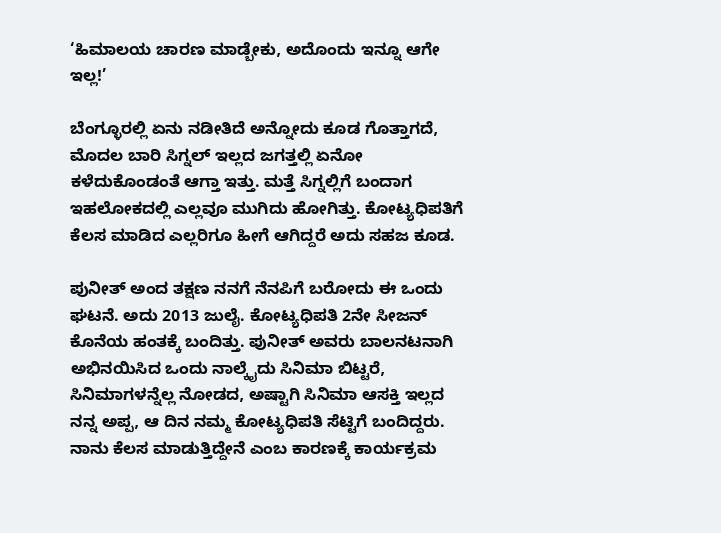‘ಹಿಮಾಲಯ ಚಾರಣ ಮಾಡ್ಬೇಕು, ಅದೊಂದು ಇನ್ನೂ ಆಗೇ ಇಲ್ಲ!’

ಬೆಂಗ್ಳೂರಲ್ಲಿ ಏನು ನಡೀತಿದೆ ಅನ್ನೋದು ಕೂಡ ಗೊತ್ತಾಗದೆ, ಮೊದಲ ಬಾರಿ ಸಿಗ್ನಲ್ ಇಲ್ಲದ ಜಗತ್ತಲ್ಲಿ ಏನೋ ಕಳೆದುಕೊಂಡಂತೆ ಆಗ್ತಾ ಇತ್ತು. ಮತ್ತೆ ಸಿಗ್ನಲ್ಲಿಗೆ ಬಂದಾಗ ಇಹಲೋಕದಲ್ಲಿ ಎಲ್ಲವೂ ಮುಗಿದು ಹೋಗಿತ್ತು. ಕೋಟ್ಯಧಿಪತಿಗೆ ಕೆಲಸ ಮಾಡಿದ ಎಲ್ಲರಿಗೂ ಹೀಗೆ ಆಗಿದ್ದರೆ ಅದು ಸಹಜ ಕೂಡ.

ಪುನೀತ್ ಅಂದ ತಕ್ಷಣ ನನಗೆ ನೆನಪಿಗೆ ಬರೋದು ಈ ಒಂದು ಘಟನೆ. ಅದು 2013 ಜುಲೈ. ಕೋಟ್ಯಧಿಪತಿ 2ನೇ ಸೀಜನ್ ಕೊನೆಯ ಹಂತಕ್ಕೆ ಬಂದಿತ್ತು. ಪುನೀತ್ ಅವರು ಬಾಲನಟನಾಗಿ ಅಭಿನಯಿಸಿದ ಒಂದು ನಾಲ್ಕೈದು ಸಿನಿಮಾ ಬಿಟ್ಟರೆ, ಸಿನಿಮಾಗಳನ್ನೆಲ್ಲ ನೋಡದ, ಅಷ್ಟಾಗಿ ಸಿನಿಮಾ ಆಸಕ್ತಿ ಇಲ್ಲದ ನನ್ನ ಅಪ್ಪ, ಆ ದಿನ ನಮ್ಮ ಕೋಟ್ಯಧಿಪತಿ ಸೆಟ್ಟಿಗೆ ಬಂದಿದ್ದರು. ನಾನು ಕೆಲಸ ಮಾಡುತ್ತಿದ್ದೇನೆ ಎಂಬ ಕಾರಣಕ್ಕೆ ಕಾರ್ಯಕ್ರಮ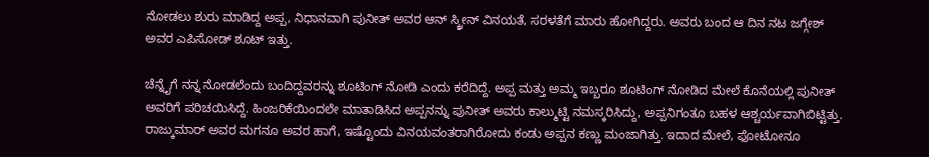ನೋಡಲು ಶುರು ಮಾಡಿದ್ದ ಅಪ್ಪ, ನಿಧಾನವಾಗಿ ಪುನೀತ್ ಅವರ ಆನ್ ಸ್ಕ್ರೀನ್ ವಿನಯತೆ, ಸರಳತೆಗೆ ಮಾರು ಹೋಗಿದ್ದರು. ಅವರು ಬಂದ ಆ ದಿನ ನಟ ಜಗ್ಗೇಶ್ ಅವರ ಎಪಿಸೋಡ್ ಶೂಟ್ ಇತ್ತು.

ಚೆನ್ನೈಗೆ ನನ್ನ ನೋಡಲೆಂದು ಬಂದಿದ್ದವರನ್ನು ಶೂಟಿಂಗ್ ನೋಡಿ ಎಂದು ಕರೆದಿದ್ದೆ. ಅಪ್ಪ ಮತ್ತು ಅಮ್ಮ ಇಬ್ಬರೂ ಶೂಟಿಂಗ್ ನೋಡಿದ ಮೇಲೆ ಕೊನೆಯಲ್ಲಿ ಪುನೀತ್ ಅವರಿಗೆ ಪರಿಚಯಿಸಿದ್ದೆ. ಹಿಂಜರಿಕೆಯಿಂದಲೇ ಮಾತಾಡಿಸಿದ ಅಪ್ಪನನ್ನು ಪುನೀತ್ ಅವರು ಕಾಲ್ಮುಟ್ಟಿ ನಮಸ್ಕರಿಸಿದ್ದು, ಅಪ್ಪನಿಗಂತೂ ಬಹಳ ಆಶ್ಚರ್ಯವಾಗಿಬಿಟ್ಟಿತ್ತು. ರಾಜ್ಕುಮಾರ್ ಅವರ ಮಗನೂ ಅವರ ಹಾಗೆ, ಇಷ್ಟೊಂದು ವಿನಯವಂತರಾಗಿರೋದು ಕಂಡು ಅಪ್ಪನ ಕಣ್ಣು ಮಂಜಾಗಿತ್ತು. ಇದಾದ ಮೇಲೆ, ಫೋಟೋನೂ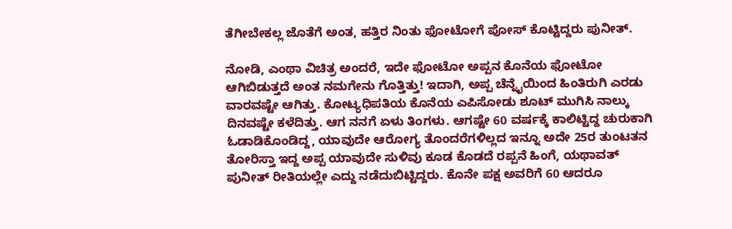ತೆಗೀಬೇಕಲ್ಲ ಜೊತೆಗೆ ಅಂತ, ಹತ್ತಿರ ನಿಂತು ಫೋಟೋಗೆ ಪೋಸ್ ಕೊಟ್ಟಿದ್ದರು ಪುನೀತ್.

ನೋಡಿ, ಎಂಥಾ ವಿಚಿತ್ರ ಅಂದರೆ, ಇದೇ ಫೋಟೋ ಅಪ್ಪನ ಕೊನೆಯ ಫೋಟೋ ಆಗಿಬಿಡುತ್ತದೆ ಅಂತ ನಮಗೇನು ಗೊತ್ತಿತ್ತು! ಇದಾಗಿ, ಅಪ್ಪ ಚೆನ್ನೈಯಿಂದ ಹಿಂತಿರುಗಿ ಎರಡು ವಾರವಷ್ಟೇ ಆಗಿತ್ತು. ಕೋಟ್ಯಧಿಪತಿಯ ಕೊನೆಯ ಎಪಿಸೋಡು ಶೂಟ್ ಮುಗಿಸಿ ನಾಲ್ಕು ದಿನವಷ್ಟೇ ಕಳೆದಿತ್ತು. ಆಗ ನನಗೆ ಏಳು ತಿಂಗಳು. ಆಗಷ್ಟೇ 60 ವರ್ಷಕ್ಕೆ ಕಾಲಿಟ್ಟಿದ್ದ ಚುರುಕಾಗಿ ಓಡಾಡಿಕೊಂಡಿದ್ದ, ಯಾವುದೇ ಆರೋಗ್ಯ ತೊಂದರೆಗಳಿಲ್ಲದ ಇನ್ನೂ ಅದೇ 25ರ ತುಂಟತನ ತೋರಿಸ್ತಾ ಇದ್ದ ಅಪ್ಪ ಯಾವುದೇ ಸುಳಿವು ಕೂಡ ಕೊಡದೆ ರಪ್ಪನೆ ಹಿಂಗೆ, ಯಥಾವತ್ ಪುನೀತ್ ರೀತಿಯಲ್ಲೇ ಎದ್ದು ನಡೆದುಬಿಟ್ಟಿದ್ದರು. ಕೊನೇ ಪಕ್ಷ ಅವರಿಗೆ 60 ಆದರೂ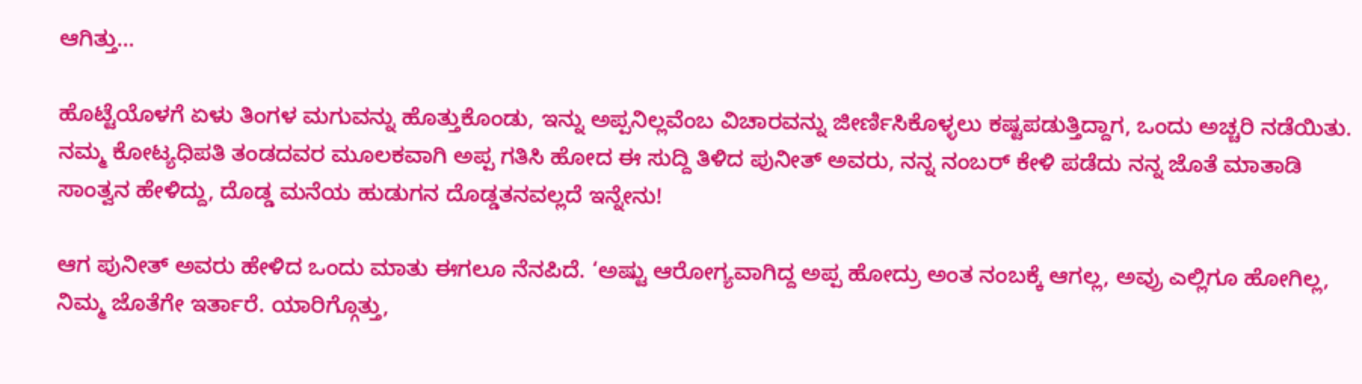ಆಗಿತ್ತು…

ಹೊಟ್ಟೆಯೊಳಗೆ ಏಳು ತಿಂಗಳ ಮಗುವನ್ನು ಹೊತ್ತುಕೊಂಡು, ಇನ್ನು ಅಪ್ಪನಿಲ್ಲವೆಂಬ ವಿಚಾರವನ್ನು ಜೀರ್ಣಿಸಿಕೊಳ್ಳಲು ಕಷ್ಟಪಡುತ್ತಿದ್ದಾಗ, ಒಂದು ಅಚ್ಚರಿ ನಡೆಯಿತು. ನಮ್ಮ ಕೋಟ್ಯಧಿಪತಿ ತಂಡದವರ ಮೂಲಕವಾಗಿ ಅಪ್ಪ ಗತಿಸಿ ಹೋದ ಈ ಸುದ್ದಿ ತಿಳಿದ ಪುನೀತ್ ಅವರು, ನನ್ನ ನಂಬರ್ ಕೇಳಿ ಪಡೆದು ನನ್ನ ಜೊತೆ ಮಾತಾಡಿ ಸಾಂತ್ವನ ಹೇಳಿದ್ದು, ದೊಡ್ಡ ಮನೆಯ ಹುಡುಗನ ದೊಡ್ಡತನವಲ್ಲದೆ ಇನ್ನೇನು!

ಆಗ ಪುನೀತ್ ಅವರು ಹೇಳಿದ ಒಂದು ಮಾತು ಈಗಲೂ ನೆನಪಿದೆ. ‘ಅಷ್ಟು ಆರೋಗ್ಯವಾಗಿದ್ದ ಅಪ್ಪ ಹೋದ್ರು ಅಂತ ನಂಬಕ್ಕೆ ಆಗಲ್ಲ, ಅವ್ರು ಎಲ್ಲಿಗೂ ಹೋಗಿಲ್ಲ, ನಿಮ್ಮ ಜೊತೆಗೇ ಇರ್ತಾರೆ. ಯಾರಿಗ್ಗೊತ್ತು,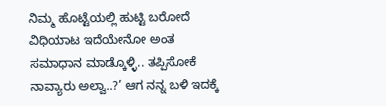ನಿಮ್ಮ ಹೊಟ್ಟೆಯಲ್ಲಿ ಹುಟ್ಟಿ ಬರೋದೆ ವಿಧಿಯಾಟ ಇದೆಯೇನೋ ಅಂತ ಸಮಾಧಾನ ಮಾಡ್ಕೊಳ್ಳಿ.. ತಪ್ಪಿಸೋಕೆ ನಾವ್ಯಾರು ಅಲ್ವಾ..?’ ಆಗ ನನ್ನ ಬಳಿ ಇದಕ್ಕೆ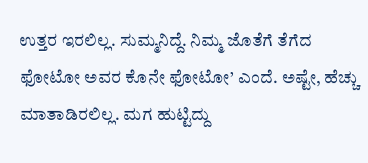ಉತ್ತರ ಇರಲಿಲ್ಲ. ಸುಮ್ಮನಿದ್ದೆ. ನಿಮ್ಮ ಜೊತೆಗೆ ತೆಗೆದ ಫೋಟೋ ಅವರ ಕೊನೇ ಫೋಟೋ’ ಎಂದೆ. ಅಷ್ಟೇ, ಹೆಚ್ಚು ಮಾತಾಡಿರಲಿಲ್ಲ. ಮಗ ಹುಟ್ಟಿದ್ದು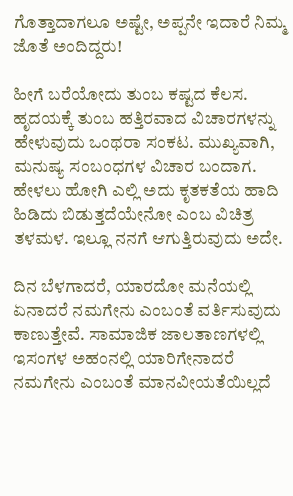ಗೊತ್ತಾದಾಗಲೂ ಅಷ್ಟೇ, ಅಪ್ಪನೇ ಇದಾರೆ ನಿಮ್ಮ ಜೊತೆ ಅಂದಿದ್ದರು!

ಹೀಗೆ ಬರೆಯೋದು ತುಂಬ ಕಷ್ಟದ ಕೆಲಸ. ಹೃದಯಕ್ಕೆ ತುಂಬ ಹತ್ತಿರವಾದ ವಿಚಾರಗಳನ್ನು ಹೇಳುವುದು ಒಂಥರಾ ಸಂಕಟ. ಮುಖ್ಯವಾಗಿ, ಮನುಷ್ಯ ಸಂಬಂಧಗಳ ವಿಚಾರ ಬಂದಾಗ. ಹೇಳಲು ಹೋಗಿ ಎಲ್ಲಿ ಅದು ಕೃತಕತೆಯ ಹಾದಿ ಹಿಡಿದು ಬಿಡುತ್ತದೆಯೇನೋ ಎಂಬ ವಿಚಿತ್ರ ತಳಮಳ. ಇಲ್ಲೂ ನನಗೆ ಆಗುತ್ತಿರುವುದು ಅದೇ.

ದಿನ ಬೆಳಗಾದರೆ, ಯಾರದೋ ಮನೆಯಲ್ಲಿ ಏನಾದರೆ ನಮಗೇನು ಎಂಬಂತೆ ವರ್ತಿಸುವುದು ಕಾಣುತ್ತೇವೆ. ಸಾಮಾಜಿಕ ಜಾಲತಾಣಗಳಲ್ಲಿ ಇಸಂಗಳ ಅಹಂನಲ್ಲಿ ಯಾರಿಗೇನಾದರೆ ನಮಗೇನು ಎಂಬಂತೆ ಮಾನವೀಯತೆಯಿಲ್ಲದೆ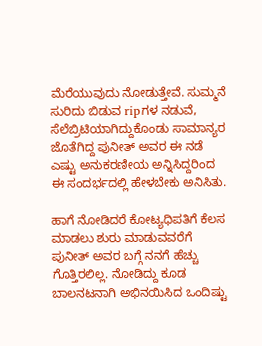ಮೆರೆಯುವುದು ನೋಡುತ್ತೇವೆ. ಸುಮ್ಮನೆ ಸುರಿದು ಬಿಡುವ ripಗಳ ನಡುವೆ, ಸೆಲೆಬ್ರಿಟಿಯಾಗಿದ್ದುಕೊಂಡು ಸಾಮಾನ್ಯರ ಜೊತೆಗಿದ್ದ ಪುನೀತ್ ಅವರ ಈ ನಡೆ ಎಷ್ಟು ಅನುಕರಣೀಯ ಅನ್ನಿಸಿದ್ದರಿಂದ ಈ ಸಂದರ್ಭದಲ್ಲಿ ಹೇಳಬೇಕು ಅನಿಸಿತು.

ಹಾಗೆ ನೋಡಿದರೆ ಕೋಟ್ಯಧಿಪತಿಗೆ ಕೆಲಸ ಮಾಡಲು ಶುರು ಮಾಡುವವರೆಗೆ ಪುನೀತ್ ಅವರ ಬಗ್ಗೆ ನನಗೆ ಹೆಚ್ಚು ಗೊತ್ತಿರಲಿಲ್ಲ. ನೋಡಿದ್ದು ಕೂಡ ಬಾಲನಟನಾಗಿ ಅಭಿನಯಿಸಿದ ಒಂದಿಷ್ಟು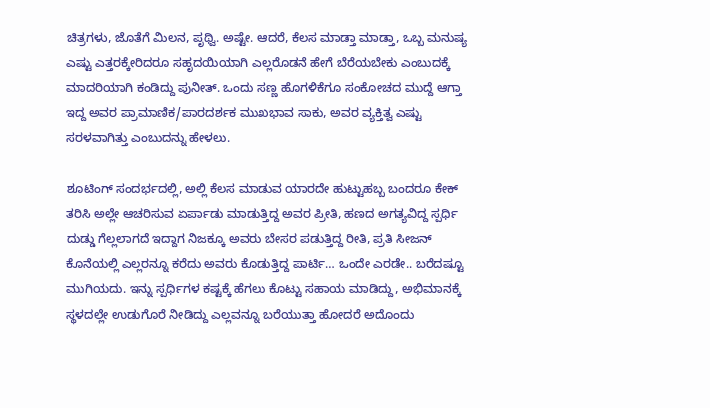ಚಿತ್ರಗಳು, ಜೊತೆಗೆ ಮಿಲನ, ಪೃಥ್ವಿ. ಅಷ್ಟೇ. ಆದರೆ, ಕೆಲಸ ಮಾಡ್ತಾ ಮಾಡ್ತಾ, ಒಬ್ಬ ಮನುಷ್ಯ ಎಷ್ಟು ಎತ್ತರಕ್ಕೇರಿದರೂ ಸಹೃದಯಿಯಾಗಿ ಎಲ್ಲರೊಡನೆ ಹೇಗೆ ಬೆರೆಯಬೇಕು ಎಂಬುದಕ್ಕೆ ಮಾದರಿಯಾಗಿ ಕಂಡಿದ್ದು ಪುನೀತ್. ಒಂದು ಸಣ್ಣ ಹೊಗಳಿಕೆಗೂ ಸಂಕೋಚದ ಮುದ್ದೆ ಆಗ್ತಾ ಇದ್ದ ಅವರ ಪ್ರಾಮಾಣಿಕ/ಪಾರದರ್ಶಕ ಮುಖಭಾವ ಸಾಕು, ಅವರ ವ್ಯಕ್ತಿತ್ವ ಎಷ್ಟು ಸರಳವಾಗಿತ್ತು ಎಂಬುದನ್ನು ಹೇಳಲು.

ಶೂಟಿಂಗ್ ಸಂದರ್ಭದಲ್ಲಿ, ಅಲ್ಲಿ ಕೆಲಸ ಮಾಡುವ ಯಾರದೇ ಹುಟ್ಟುಹಬ್ಬ ಬಂದರೂ ಕೇಕ್ ತರಿಸಿ ಅಲ್ಲೇ ಆಚರಿಸುವ ಏರ್ಪಾಡು ಮಾಡುತ್ತಿದ್ದ ಅವರ ಪ್ರೀತಿ, ಹಣದ ಅಗತ್ಯವಿದ್ದ ಸ್ಪರ್ಧಿ ದುಡ್ಡು ಗೆಲ್ಲಲಾಗದೆ ಇದ್ದಾಗ ನಿಜಕ್ಕೂ ಅವರು ಬೇಸರ ಪಡುತ್ತಿದ್ದ ರೀತಿ, ಪ್ರತಿ ಸೀಜನ್ ಕೊನೆಯಲ್ಲಿ ಎಲ್ಲರನ್ನೂ ಕರೆದು ಅವರು ಕೊಡುತ್ತಿದ್ದ ಪಾರ್ಟಿ… ಒಂದೇ ಎರಡೇ.. ಬರೆದಷ್ಟೂ ಮುಗಿಯದು. ಇನ್ನು ಸ್ಪರ್ಧಿಗಳ ಕಷ್ಟಕ್ಕೆ ಹೆಗಲು ಕೊಟ್ಟು ಸಹಾಯ ಮಾಡಿದ್ದು, ಅಭಿಮಾನಕ್ಕೆ ಸ್ಥಳದಲ್ಲೇ ಉಡುಗೊರೆ ನೀಡಿದ್ದು ಎಲ್ಲವನ್ನೂ ಬರೆಯುತ್ತಾ ಹೋದರೆ ಅದೊಂದು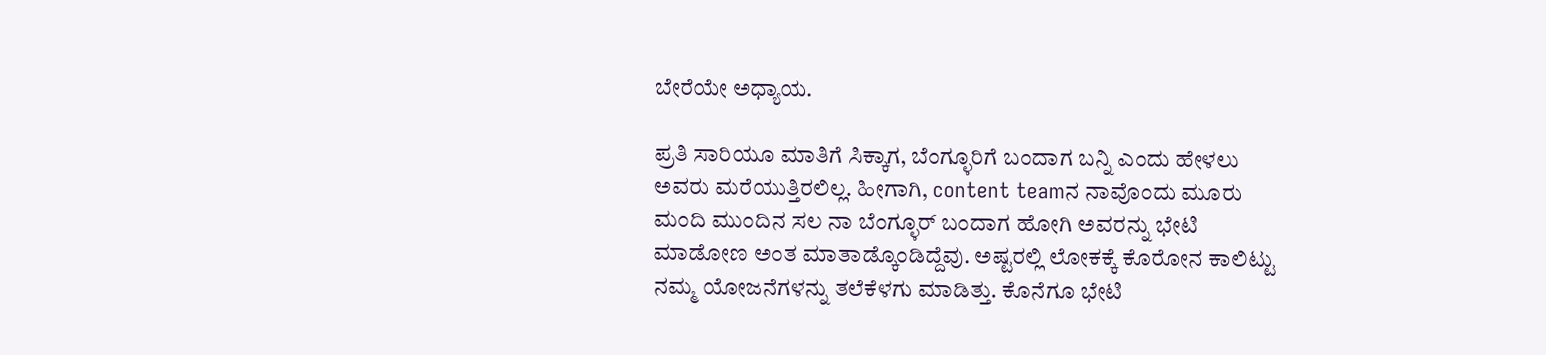ಬೇರೆಯೇ ಅಧ್ಯಾಯ.

ಪ್ರತಿ ಸಾರಿಯೂ ಮಾತಿಗೆ ಸಿಕ್ಕಾಗ, ಬೆಂಗ್ಳೂರಿಗೆ ಬಂದಾಗ ಬನ್ನಿ ಎಂದು ಹೇಳಲು ಅವರು ಮರೆಯುತ್ತಿರಲಿಲ್ಲ. ಹೀಗಾಗಿ, content teamನ ನಾವೊಂದು ಮೂರು ಮಂದಿ ಮುಂದಿನ ಸಲ ನಾ ಬೆಂಗ್ಳೂರ್ ಬಂದಾಗ ಹೋಗಿ ಅವರನ್ನು ಭೇಟಿ ಮಾಡೋಣ ಅಂತ ಮಾತಾಡ್ಕೊಂಡಿದ್ದೆವು. ಅಷ್ಟರಲ್ಲಿ ಲೋಕಕ್ಕೆ ಕೊರೋನ ಕಾಲಿಟ್ಟು ನಮ್ಮ ಯೋಜನೆಗಳನ್ನು ತಲೆಕೆಳಗು ಮಾಡಿತ್ತು. ಕೊನೆಗೂ ಭೇಟಿ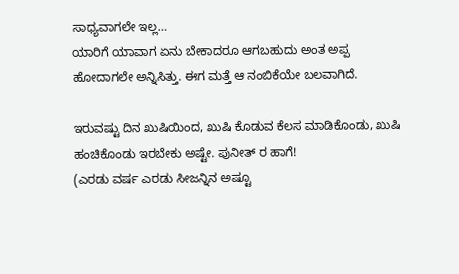ಸಾಧ್ಯವಾಗಲೇ ಇಲ್ಲ…
ಯಾರಿಗೆ ಯಾವಾಗ ಏನು ಬೇಕಾದರೂ ಆಗಬಹುದು ಅಂತ ಅಪ್ಪ ಹೋದಾಗಲೇ ಅನ್ನಿಸಿತ್ತು. ಈಗ ಮತ್ತೆ ಆ ನಂಬಿಕೆಯೇ ಬಲವಾಗಿದೆ.

ಇರುವಷ್ಟು ದಿನ ಖುಷಿಯಿಂದ, ಖುಷಿ ಕೊಡುವ ಕೆಲಸ ಮಾಡಿಕೊಂಡು, ಖುಷಿ ಹಂಚಿಕೊಂಡು ಇರಬೇಕು ಅಷ್ಟೇ. ಪುನೀತ್ ರ ಹಾಗೆ!
(ಎರಡು ವರ್ಷ ಎರಡು ಸೀಜನ್ನಿನ ಅಷ್ಟೂ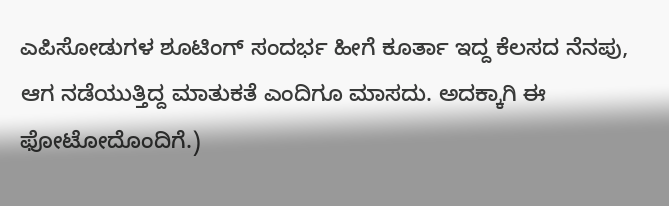ಎಪಿಸೋಡುಗಳ ಶೂಟಿಂಗ್ ಸಂದರ್ಭ ಹೀಗೆ ಕೂರ್ತಾ ಇದ್ದ ಕೆಲಸದ ನೆನಪು, ಆಗ ನಡೆಯುತ್ತಿದ್ದ ಮಾತುಕತೆ ಎಂದಿಗೂ ಮಾಸದು. ಅದಕ್ಕಾಗಿ ಈ ಫೋಟೋದೊಂದಿಗೆ.)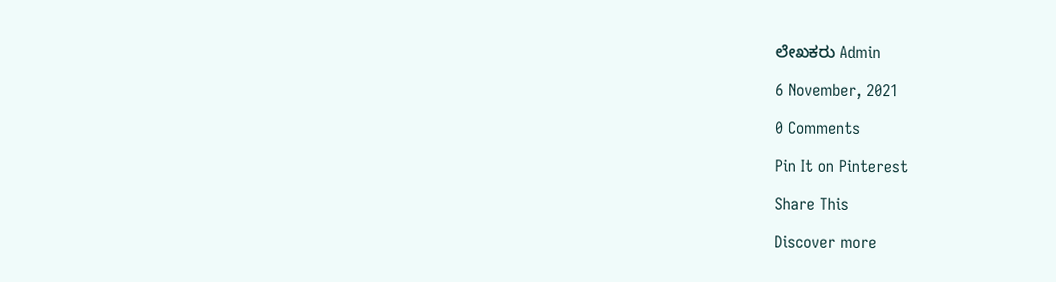ಲೇಖಕರು Admin

6 November, 2021

0 Comments

Pin It on Pinterest

Share This

Discover more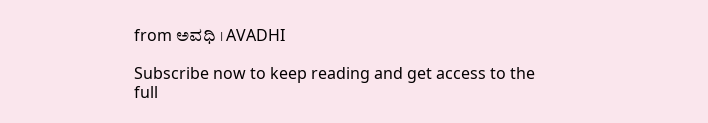from ಅವಧಿ । AVADHI

Subscribe now to keep reading and get access to the full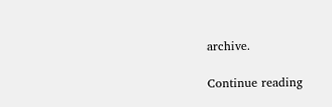archive.

Continue reading